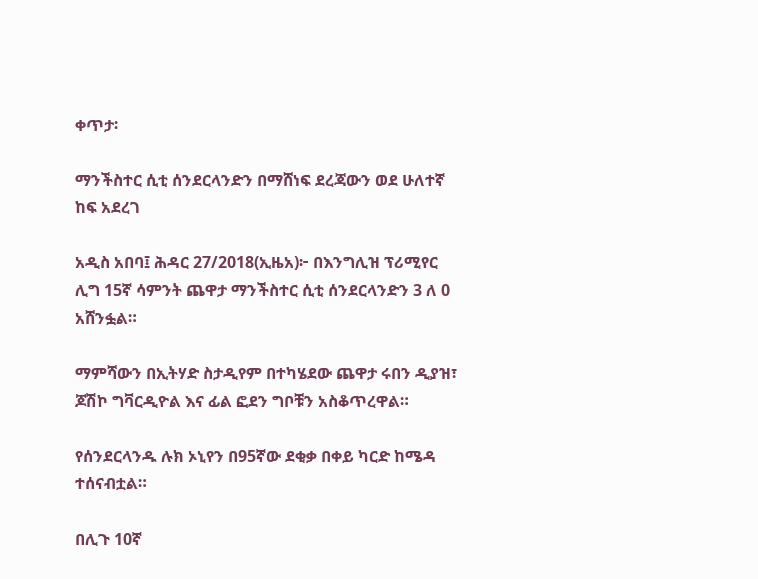ቀጥታ፡

ማንችስተር ሲቲ ሰንደርላንድን በማሸነፍ ደረጃውን ወደ ሁለተኛ ከፍ አደረገ

አዲስ አበባ፤ ሕዳር 27/2018(ኢዜአ)፦ በእንግሊዝ ፕሪሚየር ሊግ 15ኛ ሳምንት ጨዋታ ማንችስተር ሲቲ ሰንደርላንድን 3 ለ 0 አሸንፏል።

ማምሻውን በኢትሃድ ስታዲየም በተካሄደው ጨዋታ ሩበን ዲያዝ፣ ጆሽኮ ግቫርዲዮል እና ፊል ፎደን ግቦቹን አስቆጥረዋል።

የሰንደርላንዱ ሉክ ኦኒየን በ95ኛው ደቂቃ በቀይ ካርድ ከሜዳ ተሰናብቷል።

በሊጉ 10ኛ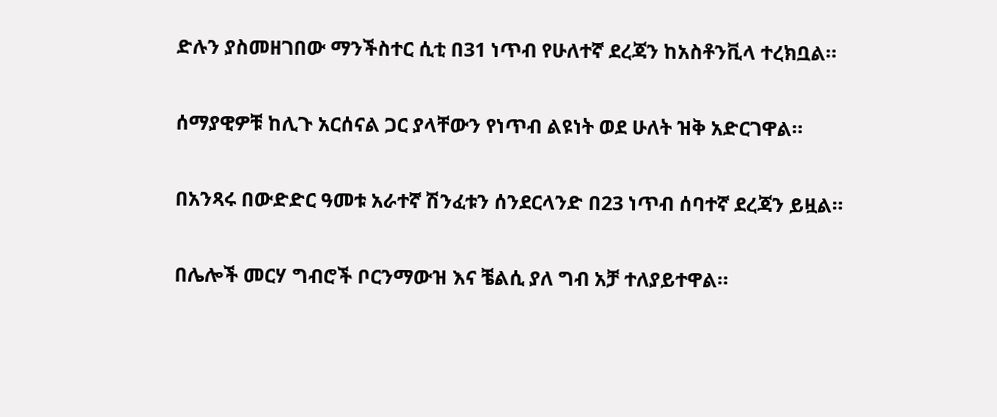ድሉን ያስመዘገበው ማንችስተር ሲቲ በ31 ነጥብ የሁለተኛ ደረጃን ከአስቶንቪላ ተረክቧል።

ሰማያዊዎቹ ከሊጉ አርሰናል ጋር ያላቸውን የነጥብ ልዩነት ወደ ሁለት ዝቅ አድርገዋል።

በአንጻሩ በውድድር ዓመቱ አራተኛ ሽንፈቱን ሰንደርላንድ በ23 ነጥብ ሰባተኛ ደረጃን ይዟል።

በሌሎች መርሃ ግብሮች ቦርንማውዝ እና ቼልሲ ያለ ግብ አቻ ተለያይተዋል።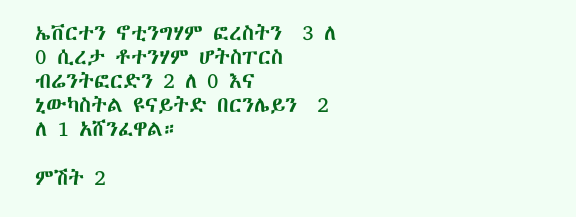ኤቨርተን ኖቲንግሃም ፎረስትን  3 ለ 0 ሲረታ ቶተንሃም ሆትስፐርስ ብሬንትፎርድን 2 ለ 0 እና ኒውካስትል ዩናይትድ በርንሌይን  2 ለ 1 አሸንፈዋል።

ምሽት 2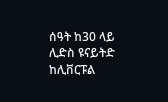ሰዓት ከ30 ላይ ሊድስ ዩናይትድ ከሊቨርፑል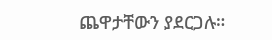ጨዋታቸውን ያደርጋሉ።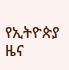የኢትዮጵያ ዜና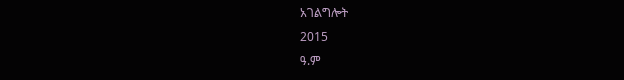አገልግሎት
2015
ዓ.ም